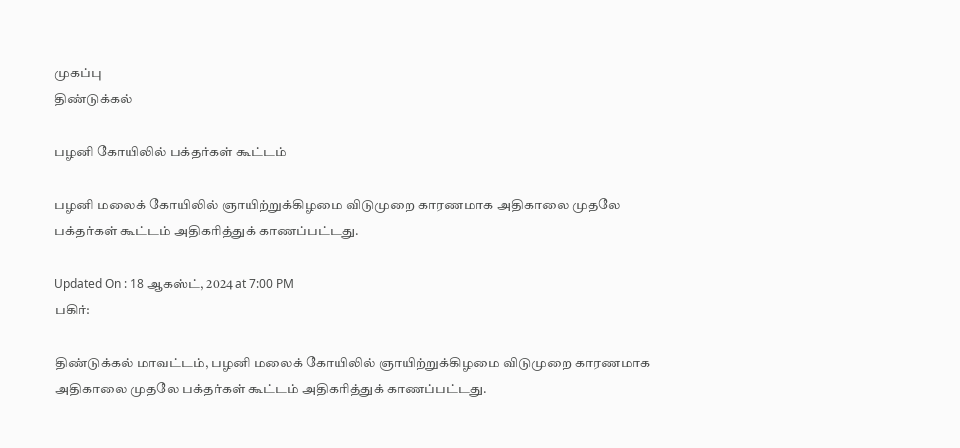முகப்பு
திண்டுக்கல்

பழனி கோயிலில் பக்தர்கள் கூட்டம்

பழனி மலைக் கோயிலில் ஞாயிற்றுக்கிழமை விடுமுறை காரணமாக அதிகாலை முதலே பக்தர்கள் கூட்டம் அதிகரித்துக் காணப்பட்டது.

Updated On : 18 ஆகஸ்ட், 2024 at 7:00 PM
பகிர்:

திண்டுக்கல் மாவட்டம், பழனி மலைக் கோயிலில் ஞாயிற்றுக்கிழமை விடுமுறை காரணமாக அதிகாலை முதலே பக்தர்கள் கூட்டம் அதிகரித்துக் காணப்பட்டது.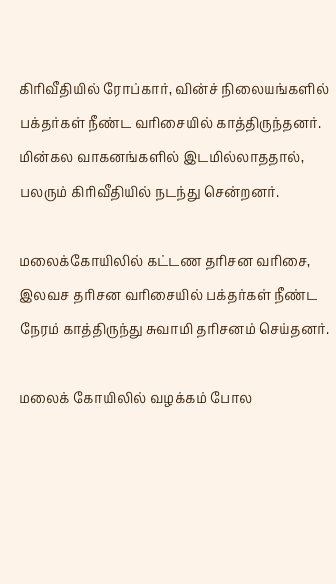கிரிவீதியில் ரோப்கார், வின்ச் நிலையங்களில் பக்தர்கள் நீண்ட வரிசையில் காத்திருந்தனர். மின்கல வாகனங்களில் இடமில்லாததால், பலரும் கிரிவீதியில் நடந்து சென்றனர்.

மலைக்கோயிலில் கட்டண தரிசன வரிசை, இலவச தரிசன வரிசையில் பக்தர்கள் நீண்ட நேரம் காத்திருந்து சுவாமி தரிசனம் செய்தனர்.

மலைக் கோயிலில் வழக்கம் போல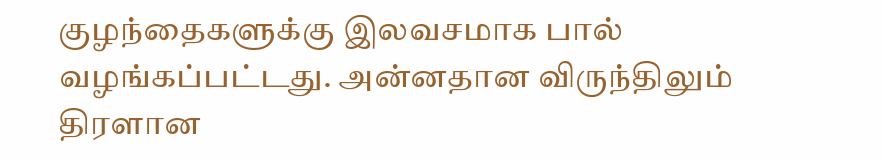குழந்தைகளுக்கு இலவசமாக பால் வழங்கப்பட்டது. அன்னதான விருந்திலும் திரளான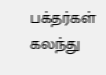பக்தர்கள் கலந்து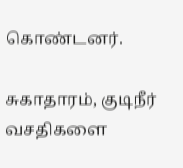கொண்டனர்.

சுகாதாரம், குடிநீர் வசதிகளை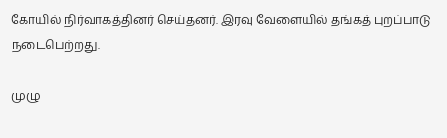கோயில் நிர்வாகத்தினர் செய்தனர். இரவு வேளையில் தங்கத் புறப்பாடு நடைபெற்றது.

முழு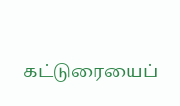கட்டுரையைப்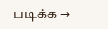படிக்க →